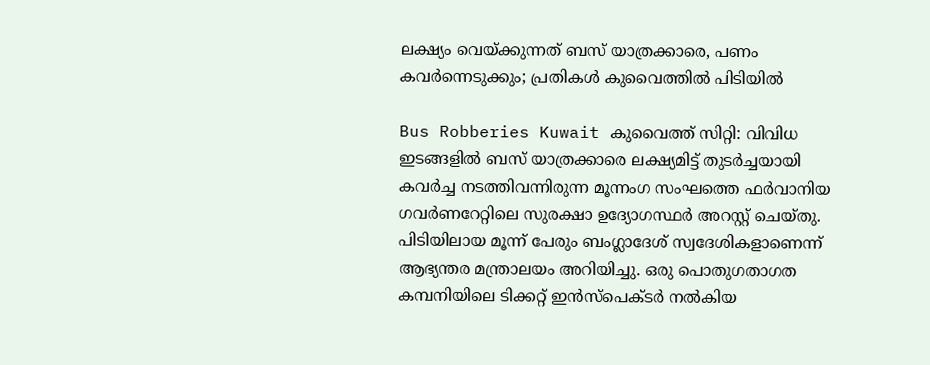ലക്ഷ്യം വെയ്ക്കുന്നത് ബസ് യാത്രക്കാരെ, പണം കവര്‍ന്നെടുക്കും; പ്രതികള്‍ കുവൈത്തില്‍ പിടിയില്‍

Bus Robberies Kuwait കുവൈത്ത് സിറ്റി: വിവിധ ഇടങ്ങളിൽ ബസ് യാത്രക്കാരെ ലക്ഷ്യമിട്ട് തുടർച്ചയായി കവർച്ച നടത്തിവന്നിരുന്ന മൂന്നംഗ സംഘത്തെ ഫർവാനിയ ഗവർണറേറ്റിലെ സുരക്ഷാ ഉദ്യോഗസ്ഥർ അറസ്റ്റ് ചെയ്തു. പിടിയിലായ മൂന്ന് പേരും ബംഗ്ലാദേശ് സ്വദേശികളാണെന്ന് ആഭ്യന്തര മന്ത്രാലയം അറിയിച്ചു. ഒരു പൊതുഗതാഗത കമ്പനിയിലെ ടിക്കറ്റ് ഇൻസ്‌പെക്ടർ നൽകിയ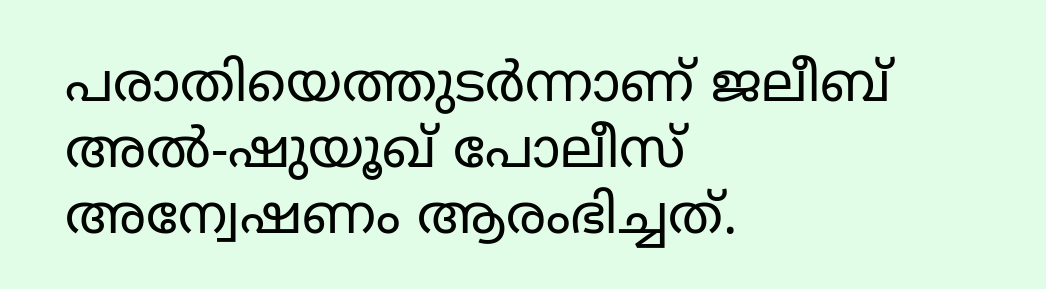പരാതിയെത്തുടർന്നാണ് ജലീബ് അൽ-ഷുയൂഖ് പോലീസ് അന്വേഷണം ആരംഭിച്ചത്.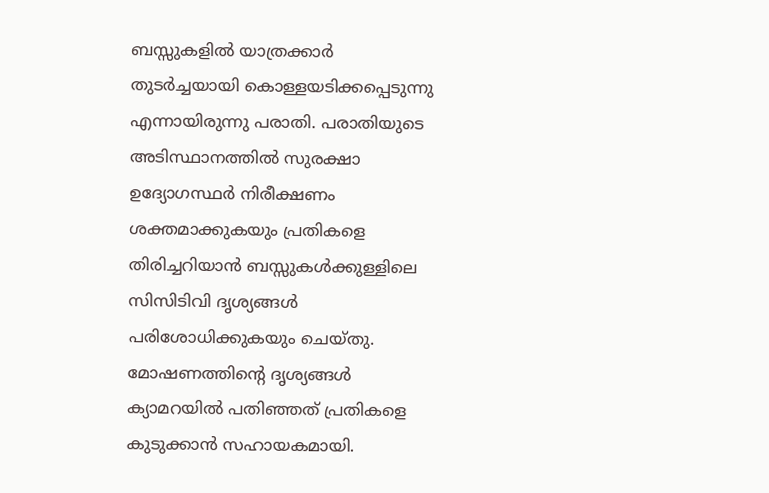ബസ്സുകളിൽ യാത്രക്കാർ തുടർച്ചയായി കൊള്ളയടിക്കപ്പെടുന്നു എന്നായിരുന്നു പരാതി. പരാതിയുടെ അടിസ്ഥാനത്തിൽ സുരക്ഷാ ഉദ്യോഗസ്ഥർ നിരീക്ഷണം ശക്തമാക്കുകയും പ്രതികളെ തിരിച്ചറിയാൻ ബസ്സുകൾക്കുള്ളിലെ സിസിടിവി ദൃശ്യങ്ങൾ പരിശോധിക്കുകയും ചെയ്തു. മോഷണത്തിന്റെ ദൃശ്യങ്ങൾ ക്യാമറയിൽ പതിഞ്ഞത് പ്രതികളെ കുടുക്കാൻ സഹായകമായി.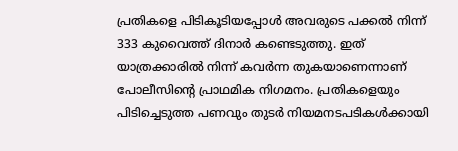പ്രതികളെ പിടികൂടിയപ്പോൾ അവരുടെ പക്കൽ നിന്ന് 333 കുവൈത്ത് ദിനാർ കണ്ടെടുത്തു. ഇത് യാത്രക്കാരിൽ നിന്ന് കവർന്ന തുകയാണെന്നാണ് പോലീസിന്റെ പ്രാഥമിക നിഗമനം. പ്രതികളെയും പിടിച്ചെടുത്ത പണവും തുടർ നിയമനടപടികൾക്കായി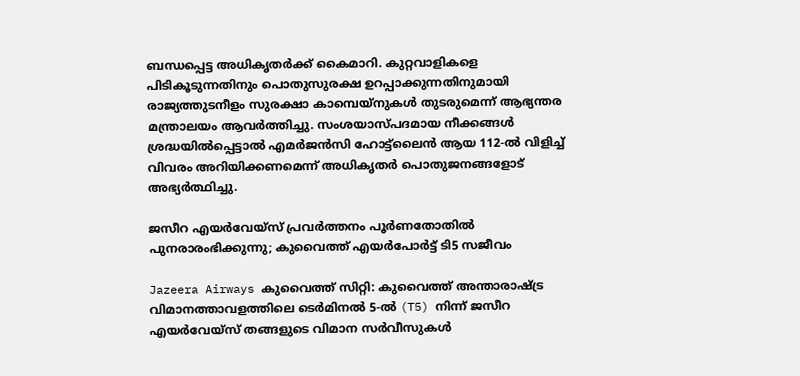ബന്ധപ്പെട്ട അധികൃതർക്ക് കൈമാറി. കുറ്റവാളികളെ പിടികൂടുന്നതിനും പൊതുസുരക്ഷ ഉറപ്പാക്കുന്നതിനുമായി രാജ്യത്തുടനീളം സുരക്ഷാ കാമ്പെയ്‌നുകൾ തുടരുമെന്ന് ആഭ്യന്തര മന്ത്രാലയം ആവർത്തിച്ചു. സംശയാസ്പദമായ നീക്കങ്ങൾ ശ്രദ്ധയിൽപ്പെട്ടാൽ എമർജൻസി ഹോട്ട്‌ലൈൻ ആയ 112-ൽ വിളിച്ച് വിവരം അറിയിക്കണമെന്ന് അധികൃതർ പൊതുജനങ്ങളോട് അഭ്യർത്ഥിച്ചു.

ജസീറ എയർവേയ്‌സ് പ്രവർത്തനം പൂർണതോതിൽ പുനരാരംഭിക്കുന്നു; കുവൈത്ത് എയർപോർട്ട് ടി5 സജീവം

Jazeera Airways കുവൈത്ത് സിറ്റി: കുവൈത്ത് അന്താരാഷ്ട്ര വിമാനത്താവളത്തിലെ ടെർമിനൽ 5-ൽ (T5) നിന്ന് ജസീറ എയർവേയ്‌സ് തങ്ങളുടെ വിമാന സർവീസുകൾ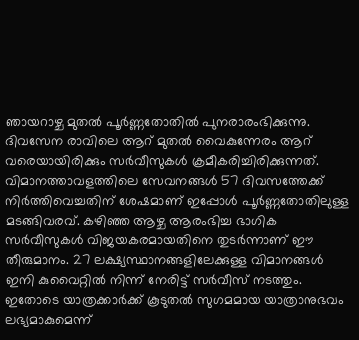ഞായറാഴ്ച മുതൽ പൂർണ്ണതോതിൽ പുനരാരംഭിക്കുന്നു. ദിവസേന രാവിലെ ആറ് മുതൽ വൈകുന്നേരം ആറ് വരെയായിരിക്കും സർവീസുകൾ ക്രമീകരിച്ചിരിക്കുന്നത്. വിമാനത്താവളത്തിലെ സേവനങ്ങൾ 57 ദിവസത്തേക്ക് നിർത്തിവെച്ചതിന് ശേഷമാണ് ഇപ്പോൾ പൂർണ്ണതോതിലുള്ള മടങ്ങിവരവ്. കഴിഞ്ഞ ആഴ്ച ആരംഭിച്ച ഭാഗിക സർവീസുകൾ വിജയകരമായതിനെ തുടർന്നാണ് ഈ തീരുമാനം. 27 ലക്ഷ്യസ്ഥാനങ്ങളിലേക്കുള്ള വിമാനങ്ങൾ ഇനി കുവൈറ്റിൽ നിന്ന് നേരിട്ട് സർവീസ് നടത്തും. ഇതോടെ യാത്രക്കാർക്ക് കൂടുതൽ സുഗമമായ യാത്രാനുഭവം ലഭ്യമാകുമെന്ന്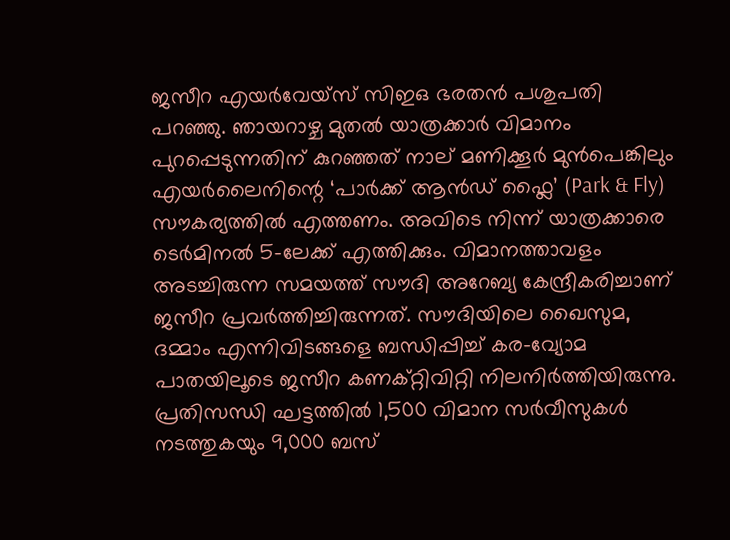ജസീറ എയർവേയ്‌സ് സിഇഒ ഭരതൻ പശുപതി പറഞ്ഞു. ഞായറാഴ്ച മുതൽ യാത്രക്കാർ വിമാനം പുറപ്പെടുന്നതിന് കുറഞ്ഞത് നാല് മണിക്കൂർ മുൻപെങ്കിലും എയർലൈനിന്റെ ‘പാർക്ക് ആൻഡ് ഫ്ലൈ’ (Park & Fly) സൗകര്യത്തിൽ എത്തണം. അവിടെ നിന്ന് യാത്രക്കാരെ ടെർമിനൽ 5-ലേക്ക് എത്തിക്കും. വിമാനത്താവളം അടച്ചിരുന്ന സമയത്ത് സൗദി അറേബ്യ കേന്ദ്രീകരിച്ചാണ് ജസീറ പ്രവർത്തിച്ചിരുന്നത്. സൗദിയിലെ ഖൈസുമ, ദമ്മാം എന്നിവിടങ്ങളെ ബന്ധിപ്പിച്ച് കര-വ്യോമ പാതയിലൂടെ ജസീറ കണക്റ്റിവിറ്റി നിലനിർത്തിയിരുന്നു. പ്രതിസന്ധി ഘട്ടത്തിൽ 1,500 വിമാന സർവീസുകൾ നടത്തുകയും 9,000 ബസ്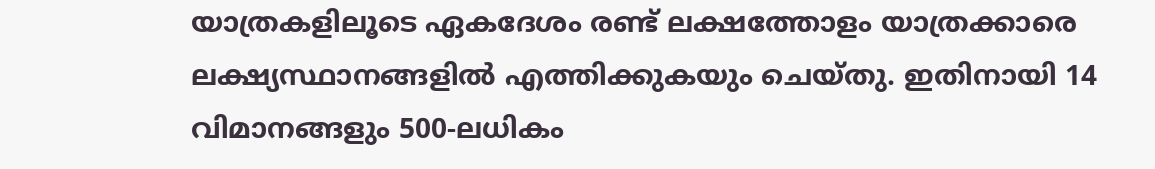യാത്രകളിലൂടെ ഏകദേശം രണ്ട് ലക്ഷത്തോളം യാത്രക്കാരെ ലക്ഷ്യസ്ഥാനങ്ങളിൽ എത്തിക്കുകയും ചെയ്തു. ഇതിനായി 14 വിമാനങ്ങളും 500-ലധികം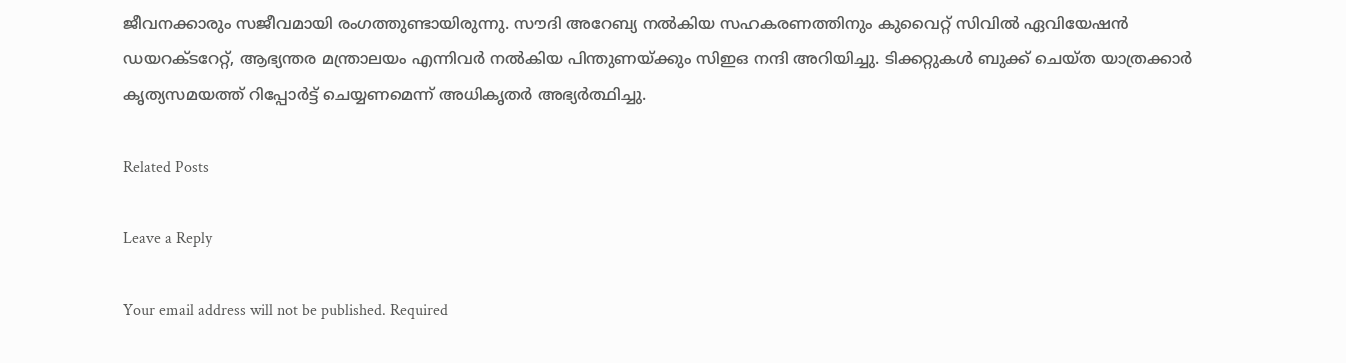ജീവനക്കാരും സജീവമായി രംഗത്തുണ്ടായിരുന്നു. സൗദി അറേബ്യ നൽകിയ സഹകരണത്തിനും കുവൈറ്റ് സിവിൽ ഏവിയേഷൻ ഡയറക്ടറേറ്റ്, ആഭ്യന്തര മന്ത്രാലയം എന്നിവർ നൽകിയ പിന്തുണയ്ക്കും സിഇഒ നന്ദി അറിയിച്ചു. ടിക്കറ്റുകൾ ബുക്ക് ചെയ്ത യാത്രക്കാർ കൃത്യസമയത്ത് റിപ്പോർട്ട് ചെയ്യണമെന്ന് അധികൃതർ അഭ്യർത്ഥിച്ചു.

Related Posts

Leave a Reply

Your email address will not be published. Required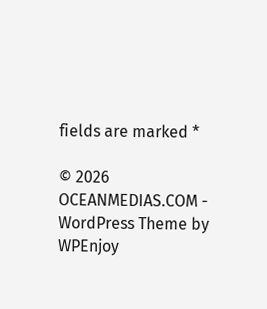fields are marked *

© 2026 OCEANMEDIAS.COM - WordPress Theme by WPEnjoy